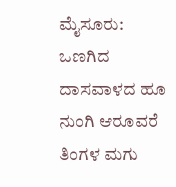ಮೈಸೂರು: ಒಣಗಿದ ದಾಸವಾಳದ ಹೂ ನುಂಗಿ ಆರೂವರೆ ತಿಂಗಳ ಮಗು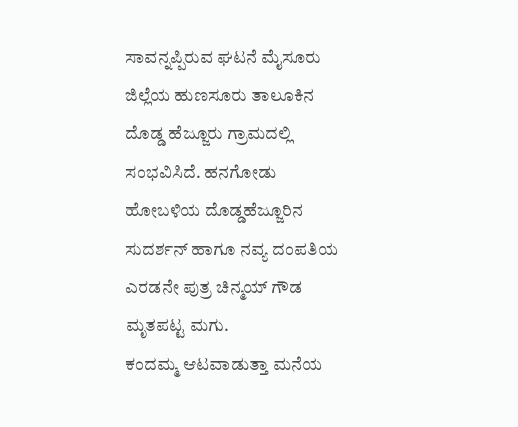ಸಾವನ್ನಪ್ಪಿರುವ ಘಟನೆ ಮೈಸೂರು ಜಿಲ್ಲೆಯ ಹುಣಸೂರು ತಾಲೂಕಿನ ದೊಡ್ಡ ಹೆಜ್ಜೂರು ಗ್ರಾಮದಲ್ಲಿ ಸಂಭವಿಸಿದೆ. ಹನಗೋಡು ಹೋಬಳಿಯ ದೊಡ್ಡಹೆಜ್ಜೂರಿನ ಸುದರ್ಶನ್ ಹಾಗೂ ನವ್ಯ ದಂಪತಿಯ ಎರಡನೇ ಪುತ್ರ ಚಿನ್ಮಯ್ ಗೌಡ ಮೃತಪಟ್ಟ ಮಗು.
ಕಂದಮ್ಮ ಆಟವಾಡುತ್ತಾ ಮನೆಯ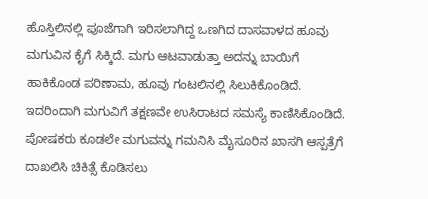ಹೊಸ್ತಿಲಿನಲ್ಲಿ ಪೂಜೆಗಾಗಿ ಇರಿಸಲಾಗಿದ್ದ ಒಣಗಿದ ದಾಸವಾಳದ ಹೂವು ಮಗುವಿನ ಕೈಗೆ ಸಿಕ್ಕಿದೆ. ಮಗು ಆಟವಾಡುತ್ತಾ ಅದನ್ನು ಬಾಯಿಗೆ ಹಾಕಿಕೊಂಡ ಪರಿಣಾಮ, ಹೂವು ಗಂಟಲಿನಲ್ಲಿ ಸಿಲುಕಿಕೊಂಡಿದೆ.
ಇದರಿಂದಾಗಿ ಮಗುವಿಗೆ ತಕ್ಷಣವೇ ಉಸಿರಾಟದ ಸಮಸ್ಯೆ ಕಾಣಿಸಿಕೊಂಡಿದೆ. ಪೋಷಕರು ಕೂಡಲೇ ಮಗುವನ್ನು ಗಮನಿಸಿ ಮೈಸೂರಿನ ಖಾಸಗಿ ಆಸ್ಪತ್ರೆಗೆ ದಾಖಲಿಸಿ ಚಿಕಿತ್ಸೆ ಕೊಡಿಸಲು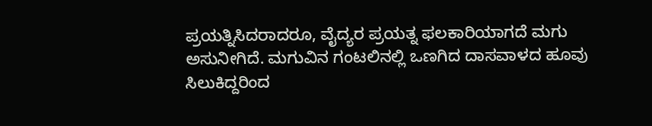ಪ್ರಯತ್ನಿಸಿದರಾದರೂ, ವೈದ್ಯರ ಪ್ರಯತ್ನ ಫಲಕಾರಿಯಾಗದೆ ಮಗು ಅಸುನೀಗಿದೆ. ಮಗುವಿನ ಗಂಟಲಿನಲ್ಲಿ ಒಣಗಿದ ದಾಸವಾಳದ ಹೂವು ಸಿಲುಕಿದ್ದರಿಂದ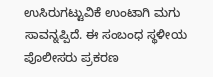ಉಸಿರುಗಟ್ಟುವಿಕೆ ಉಂಟಾಗಿ ಮಗು ಸಾವನ್ನಪ್ಪಿದೆ. ಈ ಸಂಬಂಧ ಸ್ಥಳೀಯ ಪೊಲೀಸರು ಪ್ರಕರಣ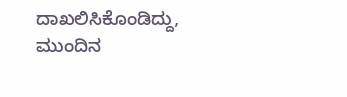ದಾಖಲಿಸಿಕೊಂಡಿದ್ದು, ಮುಂದಿನ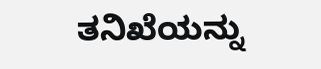ತನಿಖೆಯನ್ನು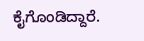ಕೈಗೊಂಡಿದ್ದಾರೆ.